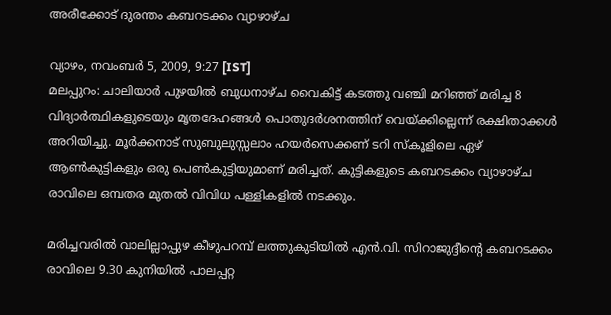അരീക്കോട്‌ ദുരന്തം കബറടക്കം വ്യാഴാഴ്‌ച

വ്യാഴം, നവംബര്‍ 5, 2009, 9:27 [IST]
മലപ്പുറം: ചാലിയാര്‍ പുഴയില്‍ ബുധനാഴ്‌ച വൈകിട്ട്‌ കടത്തു വഞ്ചി മറിഞ്ഞ്‌ മരിച്ച 8 വിദ്യാര്‍ത്ഥികളുടെയും മൃതദേഹങ്ങള്‍ പൊതുദര്‍ശനത്തിന്‌ വെയ്‌ക്കില്ലെന്ന്‌ രക്ഷിതാക്കള്‍ അറിയിച്ചു. മൂര്‍ക്കനാട്‌ സുബുലുസ്സലാം ഹയര്‍സെക്കണ്‌ ടറി സ്‌കൂളിലെ ഏഴ്‌ ആണ്‍കുട്ടികളും ഒരു പെണ്‍കുട്ടിയുമാണ്‌ മരിച്ചത്‌. കുട്ടികളുടെ കബറടക്കം വ്യാഴാഴ്‌ച രാവിലെ ഒമ്പതര മുതല്‍ വിവിധ പള്ളികളില്‍ നടക്കും.

മരിച്ചവരില്‍ വാലില്ലാപ്പുഴ കീഴുപറമ്പ്‌ ലത്തുകുടിയില്‍ എന്‍.വി. സിറാജുദ്ദീന്റെ കബറടക്കം രാവിലെ 9.30 കുനിയില്‍ പാലപ്പറ്റ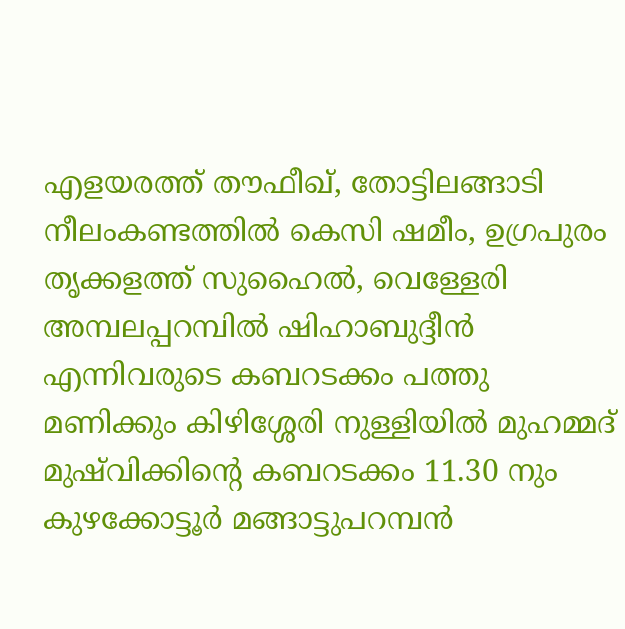എളയരത്ത്‌ തൗഫീഖ്‌, തോട്ടിലങ്ങാടി നീലംകണ്ടത്തില്‍ കെസി ഷമീം, ഉഗ്രപുരം തൃക്കളത്ത്‌ സുഹൈല്‍, വെള്ളേരി അമ്പലപ്പറമ്പില്‍ ഷിഹാബുദ്ദീന്‍ എന്നിവരുടെ കബറടക്കം പത്തു മണിക്കും കിഴിശ്ശേരി നുള്ളിയില്‍ മുഹമ്മദ്‌ മുഷ്‌വിക്കിന്റെ കബറടക്കം 11.30 നും കുഴക്കോട്ടൂര്‍ മങ്ങാട്ടുപറമ്പന്‍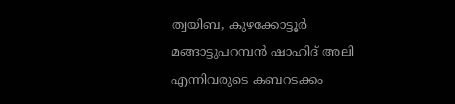ത്വയിബ, കുഴക്കോട്ടൂര്‍ മങ്ങാട്ടുപറമ്പന്‍ ഷാഹിദ്‌ അലി എന്നിവരുടെ കബറടക്കം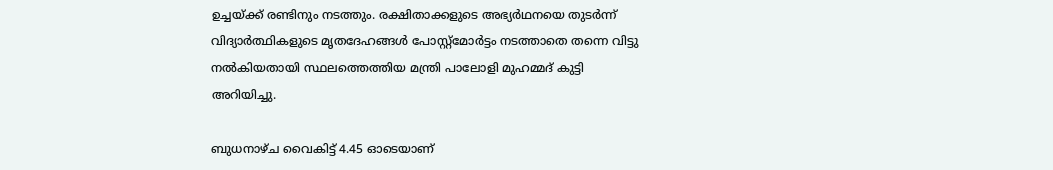ഉച്ചയ്‌ക്ക്‌ രണ്ടിനും നടത്തും. രക്ഷിതാക്കളുടെ അഭ്യര്‍ഥനയെ തുടര്‍ന്ന്‌ വിദ്യാര്‍ത്ഥികളുടെ മൃതദേഹങ്ങള്‍ പോസ്റ്റ്‌മോര്‍ട്ടം നടത്താതെ തന്നെ വിട്ടു നല്‍കിയതായി സ്ഥലത്തെത്തിയ മന്ത്രി പാലോളി മുഹമ്മദ്‌ കുട്ടി അറിയിച്ചു.

ബുധനാഴ്‌ച വൈകിട്ട്‌ 4.45 ഓടെയാണ്‌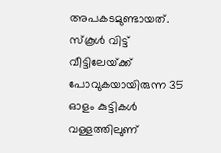അപകടമുണ്ടായത്‌. സ്‌കൂള്‍ വിട്ട്‌ വീട്ടിലേയ്‌ക്ക്‌ പോവുകയായിരുന്ന 35 ഓളം കുട്ടികള്‍ വള്ളത്തിലുണ്‌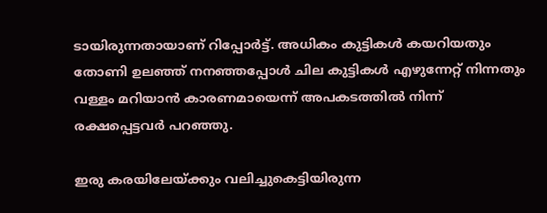ടായിരുന്നതായാണ്‌ റിപ്പോര്‍ട്ട്‌. അധികം കുട്ടികള്‍ കയറിയതും തോണി ഉലഞ്ഞ്‌ നനഞ്ഞപ്പോള്‍ ചില കുട്ടികള്‍ എഴുന്നേറ്റ്‌ നിന്നതും വള്ളം മറിയാന്‍ കാരണമായെന്ന്‌ അപകടത്തില്‍ നിന്ന്‌ രക്ഷപ്പെട്ടവര്‍ പറഞ്ഞു.

ഇരു കരയിലേയ്‌ക്കും വലിച്ചുകെട്ടിയിരുന്ന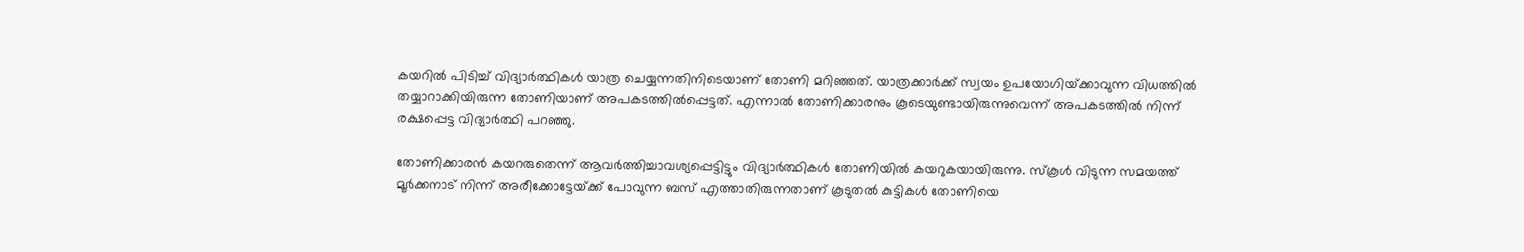കയറില്‍ പിടിച്ച്‌ വിദ്യാര്‍ത്ഥികള്‍ യാത്ര ചെയ്യന്നതിനിടെയാണ്‌ തോണി മറിഞ്ഞത്‌. യാത്രക്കാര്‍ക്ക്‌ സ്വയം ഉപയോഗിയ്‌ക്കാവുന്ന വിധത്തില്‍ തയ്യാറാക്കിയിരുന്ന തോണിയാണ്‌ അപകടത്തില്‍പ്പെട്ടത്‌. എന്നാല്‍ തോണിക്കാരനും കൂടെയുണ്ടായിരുന്നുവെന്ന്‌ അപകടത്തില്‍ നിന്ന്‌ രക്ഷപ്പെട്ട വിദ്യാര്‍ത്ഥി പറഞ്ഞു.

തോണിക്കാരന്‍ കയറരുതെന്ന്‌ ആവര്‍ത്തിച്ചാവശ്യപ്പെട്ടിട്ടും വിദ്യാര്‍ത്ഥികള്‍ തോണിയില്‍ കയറുകയായിരുന്നു. സ്‌കൂള്‍ വിടുന്ന സമയത്ത്‌ മൂര്‍ക്കനാട്‌ നിന്ന്‌ അരീക്കോട്ടേയ്‌ക്ക്‌ പോവുന്ന ബസ്‌ എത്താതിരുന്നതാണ്‌ കൂടുതല്‍ കുട്ടികള്‍ തോണിയെ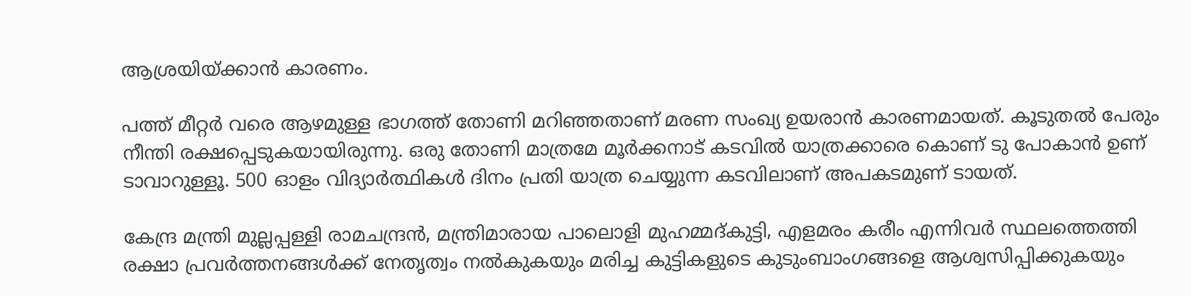ആശ്രയിയ്‌ക്കാന്‍ കാരണം.

പത്ത്‌ മീറ്റര്‍ വരെ ആഴമുള്ള ഭാഗത്ത്‌ തോണി മറിഞ്ഞതാണ്‌ മരണ സംഖ്യ ഉയരാന്‍ കാരണമായത്‌. കൂടുതല്‍ പേരും നീന്തി രക്ഷപ്പെടുകയായിരുന്നു. ഒരു തോണി മാത്രമേ മൂര്‍ക്കനാട്‌ കടവില്‍ യാത്രക്കാരെ കൊണ്‌ ടു പോകാന്‍ ഉണ്‌ ടാവാറുള്ളൂ. 500 ഓളം വിദ്യാര്‍ത്ഥികള്‍ ദിനം പ്രതി യാത്ര ചെയ്യുന്ന കടവിലാണ്‌ അപകടമുണ്‌ ടായത്‌.

കേന്ദ്ര മന്ത്രി മുല്ലപ്പള്ളി രാമചന്ദ്രന്‍, മന്ത്രിമാരായ പാലൊളി മുഹമ്മദ്‌കുട്ടി, എളമരം കരീം എന്നിവര്‍ സ്ഥലത്തെത്തി രക്ഷാ പ്രവര്‍ത്തനങ്ങള്‍ക്ക്‌ നേതൃത്വം നല്‍കുകയും മരിച്ച കുട്ടികളുടെ കുടുംബാംഗങ്ങളെ ആശ്വസിപ്പിക്കുകയും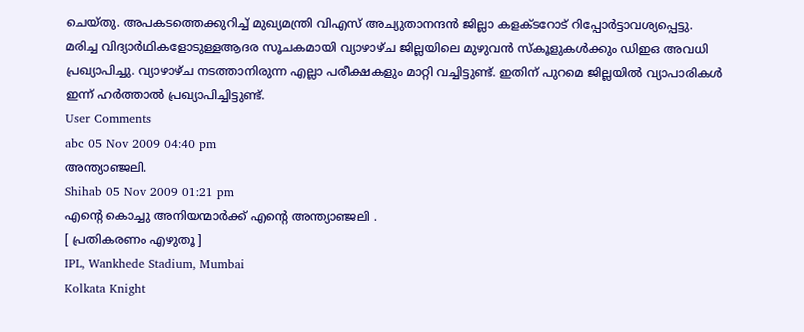ചെയ്‌തു. അപകടത്തെക്കുറിച്ച്‌ മുഖ്യമന്ത്രി വിഎസ്‌ അച്യുതാനന്ദന്‍ ജില്ലാ കളക്‌ടറോട്‌ റിപ്പോര്‍ട്ടാവശ്യപ്പെട്ടു. മരിച്ച വിദ്യാര്‍ഥികളോടുള്ളആദര സൂചകമായി വ്യാഴാഴ്‌ച ജില്ലയിലെ മുഴുവന്‍ സ്‌കൂളുകള്‍ക്കും ഡിഇഒ അവധി പ്രഖ്യാപിച്ചു. വ്യാഴാഴ്‌ച നടത്താനിരുന്ന എല്ലാ പരീക്ഷകളും മാറ്റി വച്ചിട്ടുണ്ട്‌. ഇതിന്‌ പുറമെ ജില്ലയില്‍ വ്യാപാരികള്‍ ഇന്ന്‌ ഹര്‍ത്താല്‍ പ്രഖ്യാപിച്ചിട്ടുണ്ട്‌.
User Comments
abc 05 Nov 2009 04:40 pm
അന്ത്യാഞ്ജലി.
Shihab 05 Nov 2009 01:21 pm
എന്റെ കൊച്ചു അനിയന്മാര്‍ക്ക്‌ എന്റെ അന്ത്യാഞ്ജലി .
[ പ്രതികരണം എഴുതൂ ]
IPL, Wankhede Stadium, Mumbai
Kolkata Knight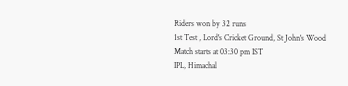Riders won by 32 runs
1st Test , Lord's Cricket Ground, St John's Wood
Match starts at 03:30 pm IST
IPL, Himachal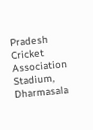Pradesh Cricket Association Stadium, Dharmasala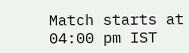Match starts at 04:00 pm IST